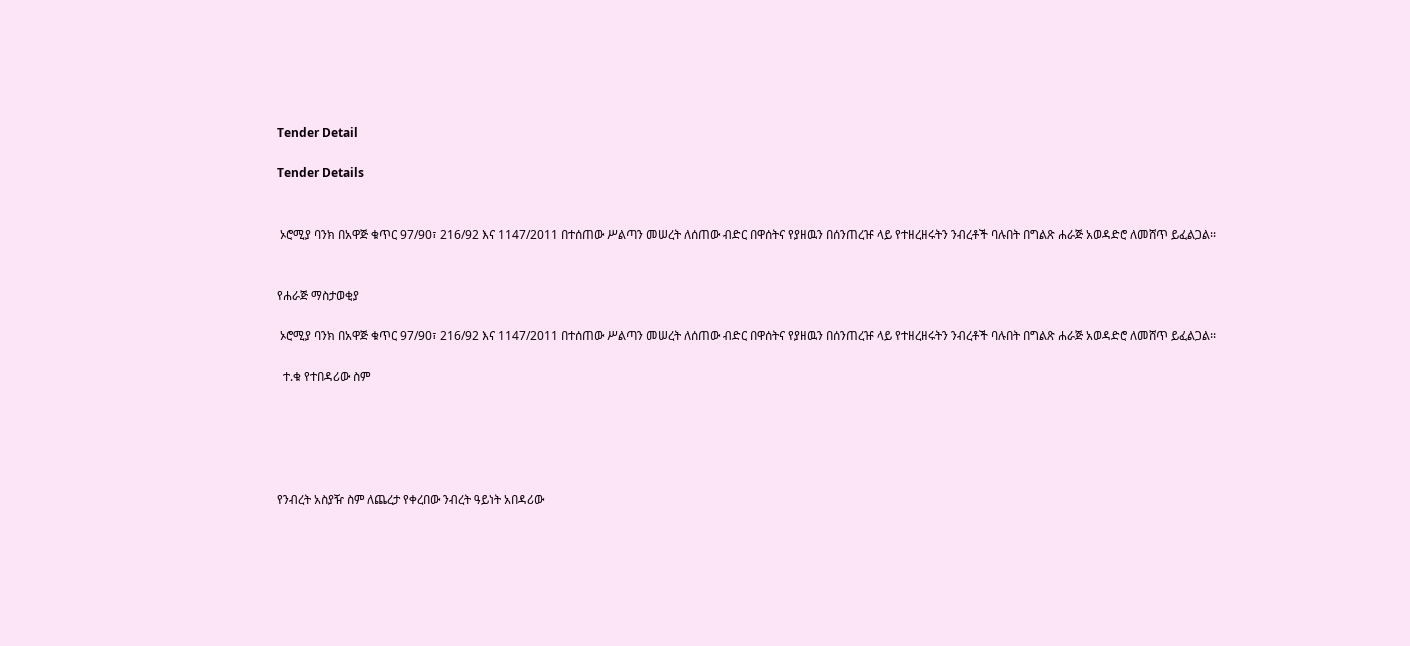Tender Detail

Tender Details


 ኦሮሚያ ባንክ በአዋጅ ቁጥር 97/90፣ 216/92 እና 1147/2011 በተሰጠው ሥልጣን መሠረት ለሰጠው ብድር በዋሰትና የያዘዉን በሰንጠረዡ ላይ የተዘረዘሩትን ንብረቶች ባሉበት በግልጽ ሐራጅ አወዳድሮ ለመሸጥ ይፈልጋል፡፡


የሐራጅ ማስታወቂያ

 ኦሮሚያ ባንክ በአዋጅ ቁጥር 97/90፣ 216/92 እና 1147/2011 በተሰጠው ሥልጣን መሠረት ለሰጠው ብድር በዋሰትና የያዘዉን በሰንጠረዡ ላይ የተዘረዘሩትን ንብረቶች ባሉበት በግልጽ ሐራጅ አወዳድሮ ለመሸጥ ይፈልጋል፡፡

  ተ.ቁ የተበዳሪው ስም





የንብረት አስያዥ ስም ለጨረታ የቀረበው ንብረት ዓይነት አበዳሪው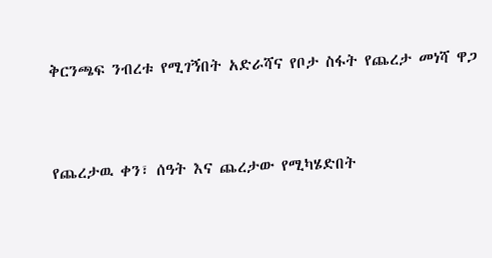ቅርንጫፍ ንብረቱ የሚገኝበት አድራሻና የቦታ ስፋት የጨረታ መነሻ ዋጋ



የጨረታዉ ቀን፣ ሰዓት እና ጨረታው የሚካሄድበት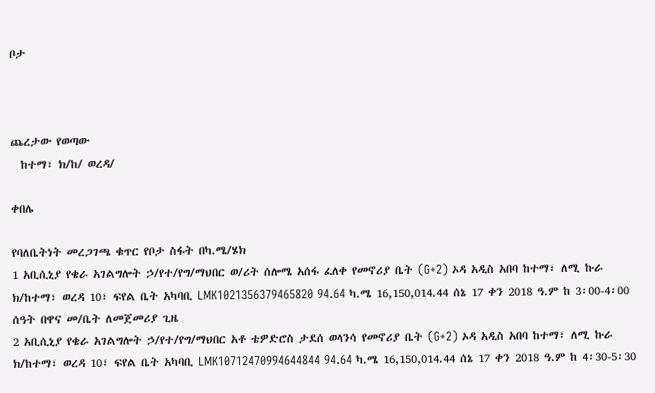ቦታ



ጨረታው የወጣው
  ከተማ፣ ክ/ከ/ ወረዳ/

ቀበሌ

የባለቤትነት መረጋገጫ ቁጥር የቦታ ስፋት በካ.ሜ/ሄክ
1 አቢሲኒያ የቄራ አገልግሎት ኃ/የተ/የግ/ማህበር ወ/ሪት ሰሎሜ አሰፋ ፈለቀ የመኖሪያ ቤት (G+2) ኦዳ አዲስ አበባ ከተማ፣ ለሚ ኩራ ክ/ከተማ፣ ወረዳ 10፣ ፍየል ቤት አካባቢ LMK1021356379465820 94.64 ካ.ሜ 16,150,014.44 ሰኔ 17 ቀን 2018 ዓ.ም ከ 3፡00-4፡00 ሰዓት በዋና መ/ቤት ለመጀመሪያ ጊዜ
2 አቢሲኒያ የቄራ አገልግሎት ኃ/የተ/የግ/ማህበር አቶ ቴዎድሮስ ታደሰ ወላንሳ የመኖሪያ ቤት (G+2) ኦዳ አዲስ አበባ ከተማ፣ ለሚ ኩራ ክ/ከተማ፣ ወረዳ 10፣ ፍየል ቤት አካባቢ LMK10712470994644844 94.64 ካ.ሜ 16,150,014.44 ሰኔ 17 ቀን 2018 ዓ.ም ከ 4፡30-5፡30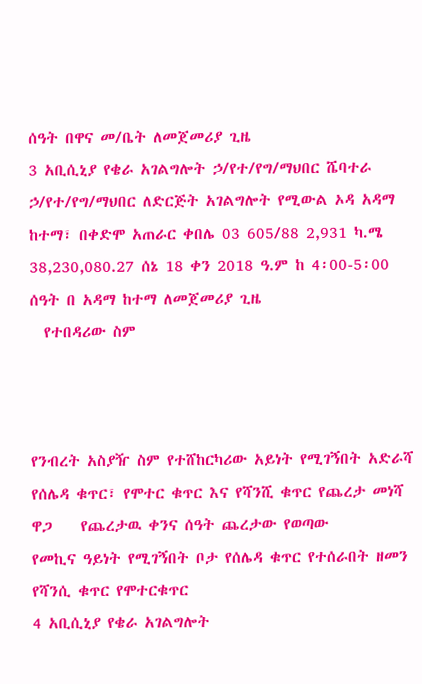ሰዓት በዋና መ/ቤት ለመጀመሪያ ጊዜ
3 አቢሲኒያ የቄራ አገልግሎት ኃ/የተ/የግ/ማህበር ሼባተራ ኃ/የተ/የግ/ማህበር ለድርጅት አገልግሎት የሚውል ኦዳ አዳማ ከተማ፣ በቀድሞ አጠራር ቀበሌ 03 605/88 2,931 ካ.ሜ 38,230,080.27 ሰኔ 18 ቀን 2018 ዓ.ም ከ 4፡00-5፡00 ሰዓት በ አዳማ ከተማ ለመጀመሪያ ጊዜ
  የተበዳሪው ስም



የንብረት አስያዥ ስም የተሸከርካሪው አይነት የሚገኝበት አድራሻ የሰሌዳ ቁጥር፣ የሞተር ቁጥር እና የሻንሺ ቁጥር የጨረታ መነሻ ዋጋ    የጨረታዉ ቀንና ሰዓት ጨረታው የወጣው
የመኪና ዓይነት የሚገኝበት ቦታ የሰሌዳ ቁጥር የተሰራበት ዘመን የሻንሲ ቁጥር የሞተርቁጥር
4 አቢሲኒያ የቄራ አገልግሎት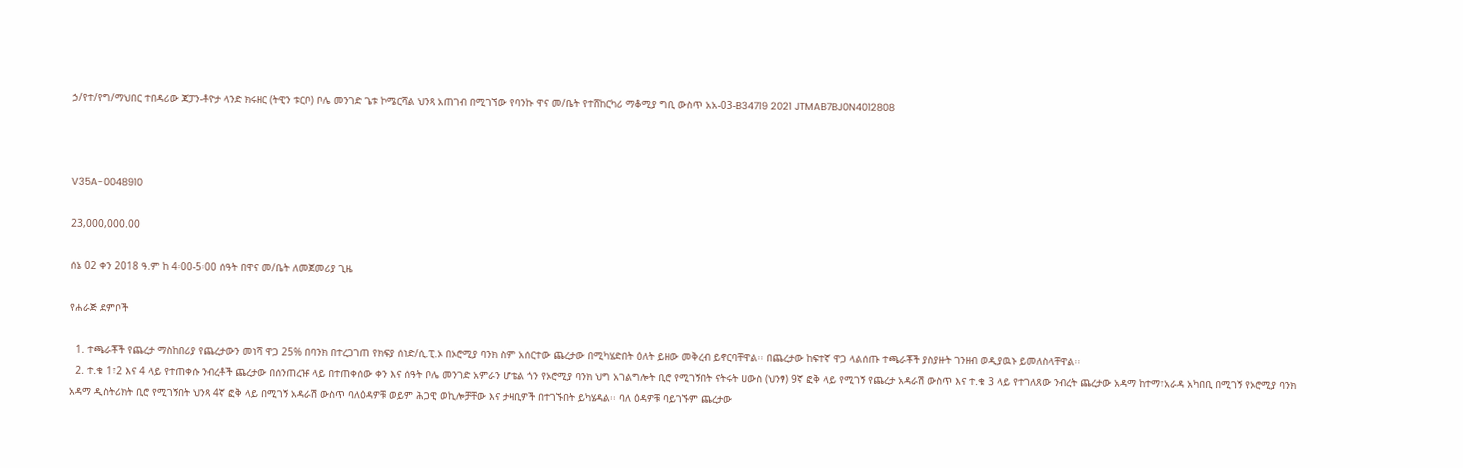ኃ/የተ/የግ/ማህበር ተበዳሪው ጃፓን-ቶዮታ ላንድ ክሩዘር (ትዊን ቱርቦ) ቦሌ መንገድ ጌቱ ኮሜርሻል ህንጻ አጠገብ በሚገኘው የባንኩ ዋና መ/ቤት የተሸከርካሪ ማቆሚያ ግቢ ውስጥ አአ-03-B34719 2021 JTMAB7BJ0N4012808



V35A-0048910

23,000,000.00

ሰኔ 02 ቀን 2018 ዓ.ም ከ 4፡00-5፡00 ሰዓት በዋና መ/ቤት ለመጀመሪያ ጊዜ

የሐራጅ ደምቦች

  1. ተጫራቾች የጨረታ ማስከበሪያ የጨረታውን መነሻ ዋጋ 25% በባንክ በተረጋገጠ የክፍያ ሰነድ/ሲ.ፒ.ኦ በኦሮሚያ ባንክ ስም አሰርተው ጨረታው በሚካሄድበት ዕለት ይዘው መቅረብ ይኖርባቸዋል፡፡ በጨረታው ከፍተኛ ዋጋ ላልሰጡ ተጫራቾች ያስያዙት ገንዘብ ወዲያዉኑ ይመለስላቸዋል፡፡
  2. ተ.ቁ 1፣2 እና 4 ላይ የተጠቀሱ ንብረቶች ጨረታው በሰንጠረዡ ላይ በተጠቀሰው ቀን እና ሰዓት ቦሌ መንገድ አምራን ሆቴል ጎን የኦሮሚያ ባንክ ህግ አገልግሎት ቢሮ የሚገኝበት ናትሩት ሀውስ (ህንፃ) 9ኛ ፎቅ ላይ የሚገኝ የጨረታ አዳራሽ ውስጥ እና ተ.ቁ 3 ላይ የተገለጸው ንብረት ጨረታው አዳማ ከተማ፣አራዳ አካበቢ በሚገኝ የኦሮሚያ ባንክ አዳማ ዲስትሪክት ቢሮ የሚገኝበት ህንጻ 4ኛ ፎቅ ላይ በሚገኝ አዳራሽ ውስጥ ባለዕዳዎቹ ወይም ሕጋዊ ወኪሎቻቸው እና ታዛቢዎች በተገኙበት ይካሄዳል፡፡ ባለ ዕዳዎቹ ባይገኙም ጨረታው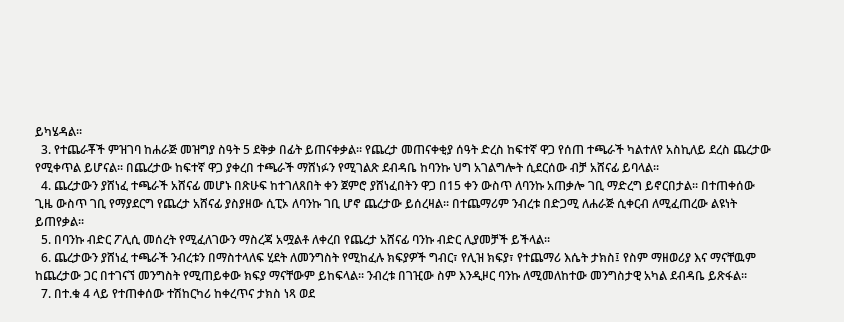ይካሄዳል፡፡
  3. የተጨራቾች ምዝገባ ከሐራጅ መዝግያ ስዓት 5 ደቅቃ በፊት ይጠናቀቃል፡፡ የጨረታ መጠናቀቂያ ሰዓት ድረስ ከፍተኛ ዋጋ የሰጠ ተጫራች ካልተለየ አስኪለይ ደረስ ጨረታው የሚቀጥል ይሆናል፡፡ በጨረታው ከፍተኛ ዋጋ ያቀረበ ተጫራች ማሸነፉን የሚገልጽ ደብዳቤ ከባንኩ ህግ አገልግሎት ሲደርሰው ብቻ አሸናፊ ይባላል፡፡
  4. ጨረታውን ያሸነፈ ተጫራች አሸናፊ መሆኑ በጽሁፍ ከተገለጸበት ቀን ጀምሮ ያሸነፈበትን ዋጋ በ15 ቀን ውስጥ ለባንኩ አጠቃሎ ገቢ ማድረግ ይኖርበታል፡፡ በተጠቀሰው ጊዜ ውስጥ ገቢ የማያደርግ የጨረታ አሸናፊ ያስያዘው ሲፒኦ ለባንኩ ገቢ ሆኖ ጨረታው ይሰረዛል፡፡ በተጨማሪም ንብረቱ በድጋሚ ለሐራጅ ሲቀርብ ለሚፈጠረው ልዩነት ይጠየቃል፡፡
  5. በባንኩ ብድር ፖሊሲ መሰረት የሚፈለገውን ማስረጃ አሟልቶ ለቀረበ የጨረታ አሸናፊ ባንኩ ብድር ሊያመቻች ይችላል፡፡
  6. ጨረታውን ያሸነፈ ተጫራች ንብረቱን በማስተላለፍ ሂደት ለመንግስት የሚከፈሉ ክፍያዎች ግብር፣ የሊዝ ክፍያ፣ የተጨማሪ እሴት ታክስ፤ የስም ማዘወሪያ እና ማናቸዉም ከጨረታው ጋር በተገናኘ መንግስት የሚጠይቀው ክፍያ ማናቸውም ይከፍላል፡፡ ንብረቱ በገዢው ስም እንዲዞር ባንኩ ለሚመለከተው መንግስታዊ አካል ደብዳቤ ይጽፋል፡፡
  7. በተ.ቁ 4 ላይ የተጠቀሰው ተሽከርካሪ ከቀረጥና ታክስ ነጻ ወደ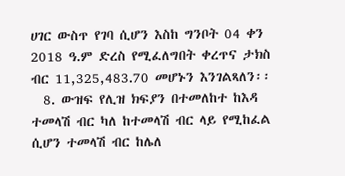ሀገር ውስጥ የገባ ሲሆን እስከ ግንቦት 04 ቀን 2018 ዓ.ም ድረስ የሚፈለግበት ቀረጥና ታክስ ብር 11,325,483.70 መሆኑን እንገልጻለን፡፡
  8. ውዝፍ የሊዝ ክፍያን በተመለከተ ከእዳ ተመላሽ ብር ካለ ከተመላሽ ብር ላይ የሚከፈል ሲሆን ተመላሽ ብር ከሌለ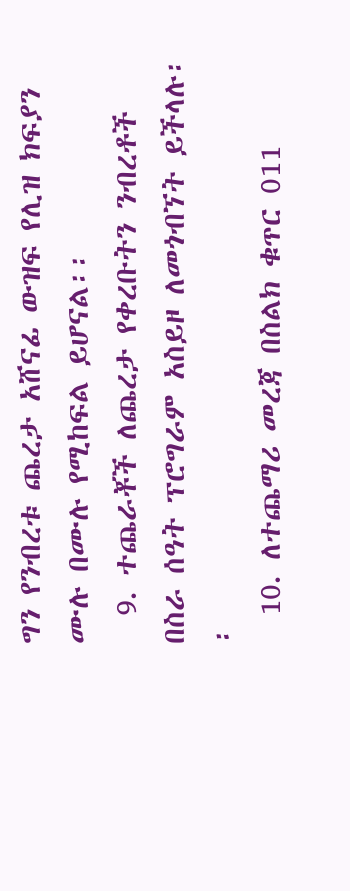ግን የንብረቱ ጨረታ አሸናፊ ውዝፍ የሊዝ ክፍያን ሙሉ በሙሉ የሚከፍል ይሆናል፡፡
  9. ተጨራቾች ለጨረታ የቀረቡትን ንብረቶች በስራ ሰዓት ፕሮግራም አስይዞ ለመጎብኘት ይችላሉ፡፡
  10. ለተጨማሪ መረጃ በስልክ ቁጥር 011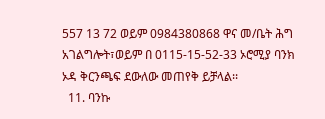557 13 72 ወይም 0984380868 ዋና መ/ቤት ሕግ አገልግሎት፣ወይም በ 0115-15-52-33 ኦሮሚያ ባንክ ኦዳ ቅርንጫፍ ደውለው መጠየቅ ይቻላል፡፡
  11. ባንኩ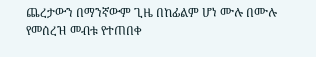ጨረታውን በማንኛውም ጊዜ በከፊልም ሆነ ሙሉ በሙሉ የመሰረዝ መብቱ የተጠበቀ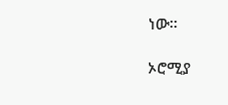ነው፡፡

ኦሮሚያ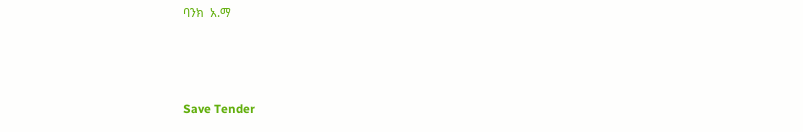ባንክ  አ.ማ



Save Tender